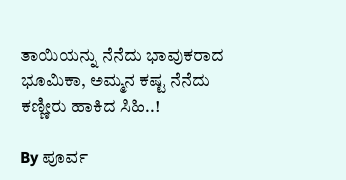ತಾಯಿಯನ್ನು ನೆನೆದು ಭಾವುಕರಾದ ಭೂಮಿಕಾ, ಅಮ್ಮನ ಕಷ್ಟ ನೆನೆದು ಕಣ್ಣೀರು ಹಾಕಿದ ಸಿಹಿ..!

By ಪೂರ್ವ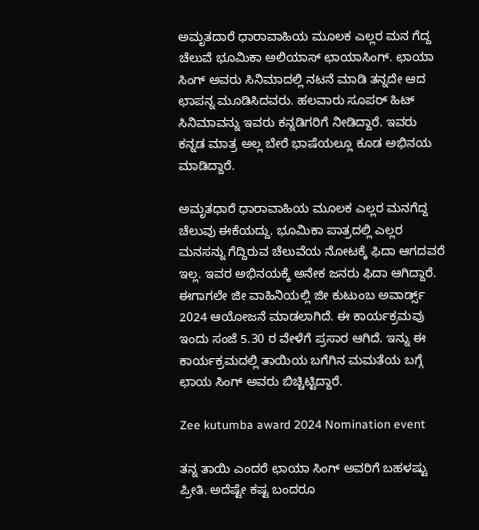ಅಮೃತದಾರೆ ಧಾರಾವಾಹಿಯ ಮೂಲಕ ಎಲ್ಲರ ಮನ ಗೆದ್ದ ಚೆಲುವೆ ಭೂಮಿಕಾ ಅಲಿಯಾಸ್ ಛಾಯಾಸಿಂಗ್. ಛಾಯಾ ಸಿಂಗ್ ಅವರು ಸಿನಿಮಾದಲ್ಲಿ ನಟನೆ ಮಾಡಿ ತನ್ನದೇ ಆದ ಛಾಪನ್ನ ಮೂಡಿಸಿದವರು. ಹಲವಾರು ಸೂಪರ್ ಹಿಟ್ ಸಿನಿಮಾವನ್ನು ಇವರು ಕನ್ನಡಿಗರಿಗೆ ನೀಡಿದ್ದಾರೆ. ಇವರು ಕನ್ನಡ ಮಾತ್ರ ಅಲ್ಲ ಬೇರೆ ಭಾಷೆಯಲ್ಲೂ ಕೂಡ ಅಭಿನಯ ಮಾಡಿದ್ದಾರೆ.

ಅಮೃತಧಾರೆ ಧಾರಾವಾಹಿಯ ಮೂಲಕ ಎಲ್ಲರ ಮನಗೆದ್ದ ಚೆಲುವು ಈಕೆಯದ್ದು. ಭೂಮಿಕಾ ಪಾತ್ರದಲ್ಲಿ ಎಲ್ಲರ ಮನಸನ್ನು ಗೆದ್ದಿರುವ ಚೆಲುವೆಯ ನೋಟಕ್ಕೆ ಫಿದಾ ಆಗದವರೆ ಇಲ್ಲ. ಇವರ ಅಭಿನಯಕ್ಕೆ ಅನೇಕ ಜನರು ಫಿದಾ ಆಗಿದ್ದಾರೆ. ಈಗಾಗಲೇ ಜೀ ವಾಹಿನಿಯಲ್ಲಿ ಜೀ ಕುಟುಂಬ ಅವಾರ್ಡ್ಸ್ 2024 ಆಯೋಜನೆ ಮಾಡಲಾಗಿದೆ. ಈ ಕಾರ್ಯಕ್ರಮವು ಇಂದು ಸಂಜೆ 5.30 ರ ವೇಳೆಗೆ ಪ್ರಸಾರ ಆಗಿದೆ. ಇನ್ನು ಈ ಕಾರ್ಯಕ್ರಮದಲ್ಲಿ ತಾಯಿಯ ಬಗೆಗಿನ ಮಮತೆಯ ಬಗ್ಗೆ ಛಾಯ ಸಿಂಗ್ ಅವರು ಬಿಚ್ಚಿಟ್ಟಿದ್ದಾರೆ.

Zee kutumba award 2024 Nomination event

ತನ್ನ ತಾಯಿ ಎಂದರೆ ಛಾಯಾ ಸಿಂಗ್ ಅವರಿಗೆ ಬಹಳಷ್ಟು ಪ್ರೀತಿ. ಅದೆಷ್ಟೇ ಕಷ್ಟ ಬಂದರೂ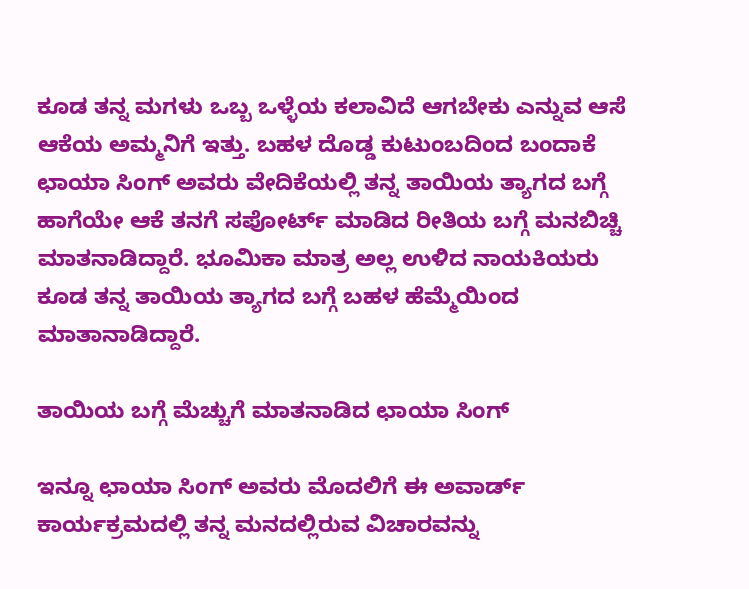ಕೂಡ ತನ್ನ ಮಗಳು ಒಬ್ಬ ಒಳ್ಳೆಯ ಕಲಾವಿದೆ ಆಗಬೇಕು ಎನ್ನುವ ಆಸೆ ಆಕೆಯ ಅಮ್ಮನಿಗೆ ಇತ್ತು. ಬಹಳ ದೊಡ್ಡ ಕುಟುಂಬದಿಂದ ಬಂದಾಕೆ ಛಾಯಾ ಸಿಂಗ್ ಅವರು ವೇದಿಕೆಯಲ್ಲಿ ತನ್ನ ತಾಯಿಯ ತ್ಯಾಗದ ಬಗ್ಗೆ ಹಾಗೆಯೇ ಆಕೆ ತನಗೆ ಸಪೋರ್ಟ್ ಮಾಡಿದ ರೀತಿಯ ಬಗ್ಗೆ ಮನಬಿಚ್ಚಿ ಮಾತನಾಡಿದ್ದಾರೆ. ಭೂಮಿಕಾ ಮಾತ್ರ ಅಲ್ಲ ಉಳಿದ ನಾಯಕಿಯರು ಕೂಡ ತನ್ನ ತಾಯಿಯ ತ್ಯಾಗದ ಬಗ್ಗೆ ಬಹಳ ಹೆಮ್ಮೆಯಿಂದ ಮಾತಾನಾಡಿದ್ದಾರೆ.

ತಾಯಿಯ ಬಗ್ಗೆ ಮೆಚ್ಚುಗೆ ಮಾತನಾಡಿದ ಛಾಯಾ ಸಿಂಗ್

ಇನ್ನೂ ಛಾಯಾ ಸಿಂಗ್ ಅವರು ಮೊದಲಿಗೆ ಈ ಅವಾರ್ಡ್ ಕಾರ್ಯಕ್ರಮದಲ್ಲಿ ತನ್ನ ಮನದಲ್ಲಿರುವ ವಿಚಾರವನ್ನು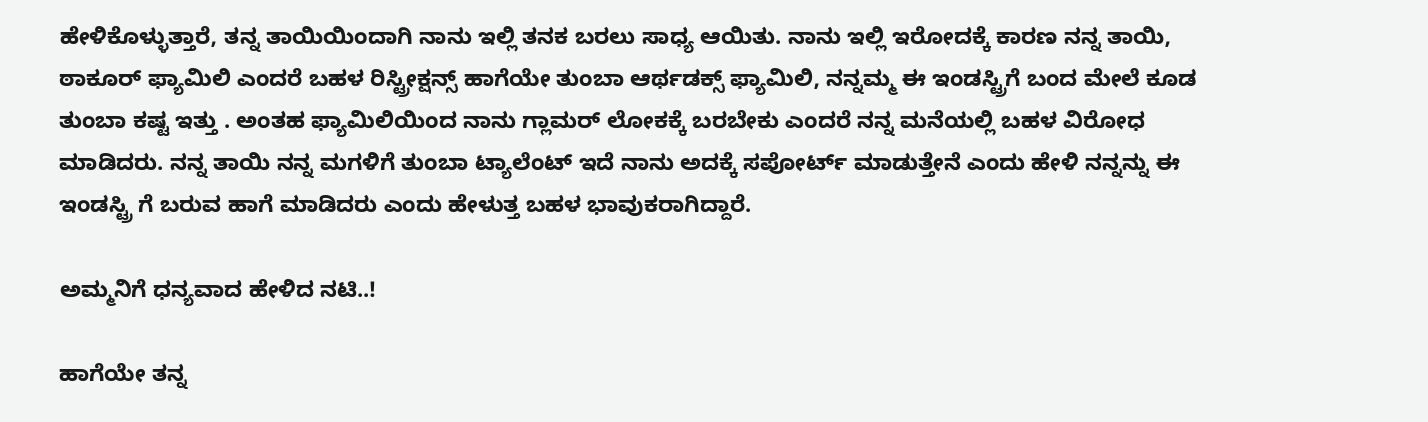ಹೇಳಿಕೊಳ್ಳುತ್ತಾರೆ, ತನ್ನ ತಾಯಿಯಿಂದಾಗಿ ನಾನು ಇಲ್ಲಿ ತನಕ ಬರಲು ಸಾಧ್ಯ ಆಯಿತು. ನಾನು ಇಲ್ಲಿ ಇರೋದಕ್ಕೆ ಕಾರಣ ನನ್ನ ತಾಯಿ, ಠಾಕೂರ್ ಫ್ಯಾಮಿಲಿ ಎಂದರೆ ಬಹಳ ರಿಸ್ಟ್ರೀಕ್ಷನ್ಸ್ ಹಾಗೆಯೇ ತುಂಬಾ ಆರ್ಥಡಕ್ಸ್ ಫ್ಯಾಮಿಲಿ, ನನ್ನಮ್ಮ ಈ ಇಂಡಸ್ಟ್ರಿಗೆ ಬಂದ ಮೇಲೆ ಕೂಡ ತುಂಬಾ ಕಷ್ಟ ಇತ್ತು . ಅಂತಹ ಫ್ಯಾಮಿಲಿಯಿಂದ ನಾನು ಗ್ಲಾಮರ್ ಲೋಕಕ್ಕೆ ಬರಬೇಕು ಎಂದರೆ ನನ್ನ ಮನೆಯಲ್ಲಿ ಬಹಳ ವಿರೋಧ ಮಾಡಿದರು. ನನ್ನ ತಾಯಿ ನನ್ನ ಮಗಳಿಗೆ ತುಂಬಾ ಟ್ಯಾಲೆಂಟ್ ಇದೆ ನಾನು ಅದಕ್ಕೆ ಸಪೋರ್ಟ್ ಮಾಡುತ್ತೇನೆ ಎಂದು ಹೇಳಿ ನನ್ನನ್ನು ಈ ಇಂಡಸ್ಟ್ರಿ ಗೆ ಬರುವ ಹಾಗೆ ಮಾಡಿದರು ಎಂದು ಹೇಳುತ್ತ ಬಹಳ ಭಾವುಕರಾಗಿದ್ದಾರೆ.

ಅಮ್ಮನಿಗೆ ಧನ್ಯವಾದ ಹೇಳಿದ ನಟಿ..!

ಹಾಗೆಯೇ ತನ್ನ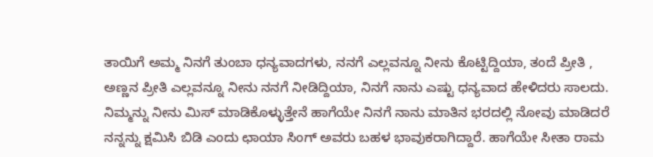ತಾಯಿಗೆ ಅಮ್ಮ ನಿನಗೆ ತುಂಬಾ ಧನ್ಯವಾದಗಳು, ನನಗೆ ಎಲ್ಲವನ್ನೂ ನೀನು ಕೊಟ್ಟಿದ್ದಿಯಾ, ತಂದೆ ಪ್ರೀತಿ , ಅಣ್ಣನ ಪ್ರೀತಿ ಎಲ್ಲವನ್ನೂ ನೀನು ನನಗೆ ನೀಡಿದ್ದಿಯಾ, ನಿನಗೆ ನಾನು ಎಷ್ಟು ಧನ್ಯವಾದ ಹೇಳಿದರು ಸಾಲದು. ನಿಮ್ಮನ್ನು ನೀನು ಮಿಸ್ ಮಾಡಿಕೊಳ್ಳುತ್ತೇನೆ ಹಾಗೆಯೇ ನಿನಗೆ ನಾನು ಮಾತಿನ ಭರದಲ್ಲಿ ನೋವು ಮಾಡಿದರೆ ನನ್ನನ್ನು ಕ್ಷಮಿಸಿ ಬಿಡಿ ಎಂದು ಛಾಯಾ ಸಿಂಗ್ ಅವರು ಬಹಳ ಭಾವುಕರಾಗಿದ್ದಾರೆ. ಹಾಗೆಯೇ ಸೀತಾ ರಾಮ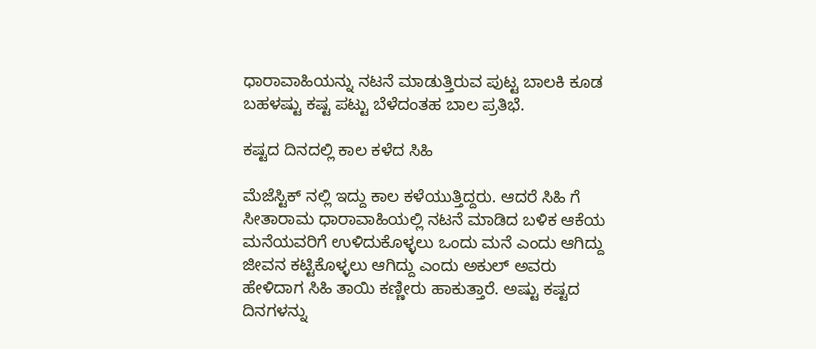ಧಾರಾವಾಹಿಯನ್ನು ನಟನೆ ಮಾಡುತ್ತಿರುವ ಪುಟ್ಟ ಬಾಲಕಿ ಕೂಡ ಬಹಳಷ್ಟು ಕಷ್ಟ ಪಟ್ಟು ಬೆಳೆದಂತಹ ಬಾಲ ಪ್ರತಿಭೆ.

ಕಷ್ಟದ ದಿನದಲ್ಲಿ ಕಾಲ ಕಳೆದ ಸಿಹಿ

ಮೆಜೆಸ್ಟಿಕ್ ನಲ್ಲಿ ಇದ್ದು ಕಾಲ ಕಳೆಯುತ್ತಿದ್ದರು. ಆದರೆ ಸಿಹಿ ಗೆ ಸೀತಾರಾಮ ಧಾರಾವಾಹಿಯಲ್ಲಿ ನಟನೆ ಮಾಡಿದ ಬಳಿಕ ಆಕೆಯ ಮನೆಯವರಿಗೆ ಉಳಿದುಕೊಳ್ಳಲು ಒಂದು ಮನೆ ಎಂದು ಆಗಿದ್ದು ಜೀವನ ಕಟ್ಟಿಕೊಳ್ಳಲು ಆಗಿದ್ದು ಎಂದು ಅಕುಲ್ ಅವರು ಹೇಳಿದಾಗ ಸಿಹಿ ತಾಯಿ ಕಣ್ಣೀರು ಹಾಕುತ್ತಾರೆ. ಅಷ್ಟು ಕಷ್ಟದ ದಿನಗಳನ್ನು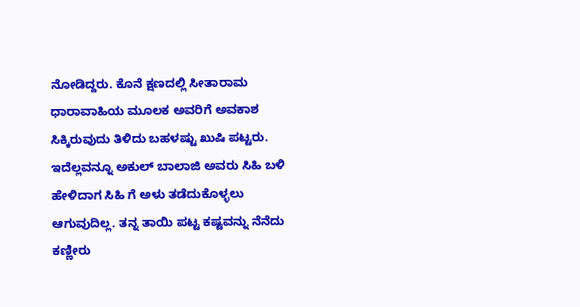ನೋಡಿದ್ದರು. ಕೊನೆ ಕ್ಷಣದಲ್ಲಿ ಸೀತಾರಾಮ ಧಾರಾವಾಹಿಯ ಮೂಲಕ ಅವರಿಗೆ ಅವಕಾಶ ಸಿಕ್ಕಿರುವುದು ತಿಳಿದು ಬಹಳಷ್ಟು ಖುಷಿ ಪಟ್ಟರು. ಇದೆಲ್ಲವನ್ನೂ ಅಕುಲ್ ಬಾಲಾಜಿ ಅವರು ಸಿಹಿ ಬಳಿ ಹೇಳಿದಾಗ ಸಿಹಿ ಗೆ ಅಳು ತಡೆದುಕೊಳ್ಳಲು ಆಗುವುದಿಲ್ಲ. ತನ್ನ ತಾಯಿ ಪಟ್ಟ ಕಷ್ಟವನ್ನು ನೆನೆದು ಕಣ್ಣೀರು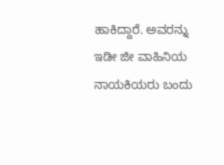ಹಾಕಿದ್ದಾರೆ. ಅವರನ್ನು ಇಡೀ ಜೀ ವಾಹಿನಿಯ ನಾಯಕಿಯರು ಬಂದು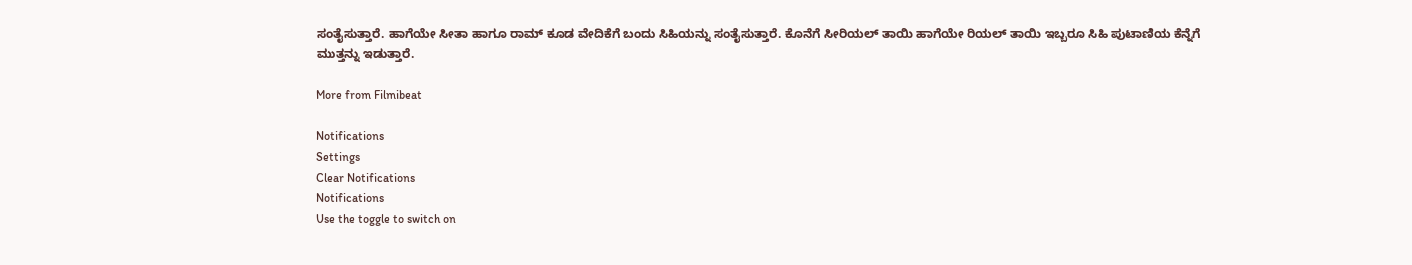ಸಂತೈಸುತ್ತಾರೆ. ಹಾಗೆಯೇ ಸೀತಾ ಹಾಗೂ ರಾಮ್ ಕೂಡ ವೇದಿಕೆಗೆ ಬಂದು ಸಿಹಿಯನ್ನು ಸಂತೈಸುತ್ತಾರೆ. ಕೊನೆಗೆ ಸೀರಿಯಲ್ ತಾಯಿ ಹಾಗೆಯೇ ರಿಯಲ್ ತಾಯಿ ಇಬ್ಬರೂ ಸಿಹಿ ಪುಟಾಣಿಯ ಕೆನ್ನೆಗೆ ಮುತ್ತನ್ನು ಇಡುತ್ತಾರೆ.

More from Filmibeat

Notifications
Settings
Clear Notifications
Notifications
Use the toggle to switch on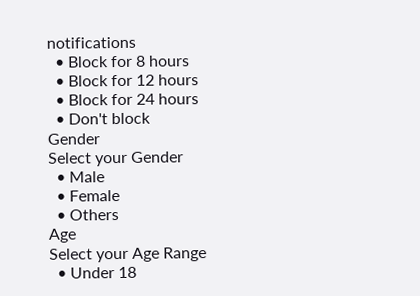notifications
  • Block for 8 hours
  • Block for 12 hours
  • Block for 24 hours
  • Don't block
Gender
Select your Gender
  • Male
  • Female
  • Others
Age
Select your Age Range
  • Under 18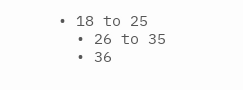• 18 to 25
  • 26 to 35
  • 36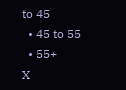to 45
  • 45 to 55
  • 55+
X